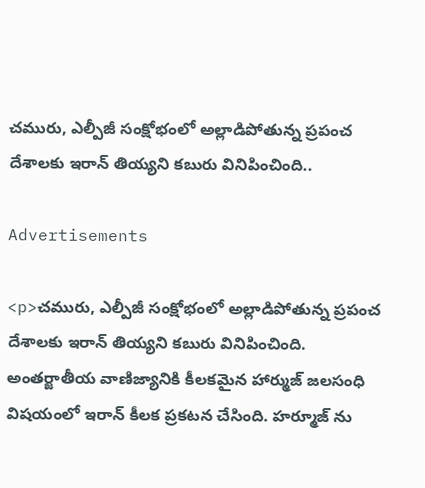చమురు, ఎల్పీజీ సంక్షోభంలో అల్లాడిపోతున్న ప్రపంచ దేశాలకు ఇరాన్ తియ్యని కబురు వినిపించింది..

Advertisements

<p>చమురు, ఎల్పీజీ సంక్షోభంలో అల్లాడిపోతున్న ప్రపంచ దేశాలకు ఇరాన్ తియ్యని కబురు వినిపించింది. అంతర్జాతీయ వాణిజ్యానికి కీలకమైన హార్ముజ్ జలసంధి విషయంలో ఇరాన్ కీలక ప్రకటన చేసింది. హర్మూజ్ ను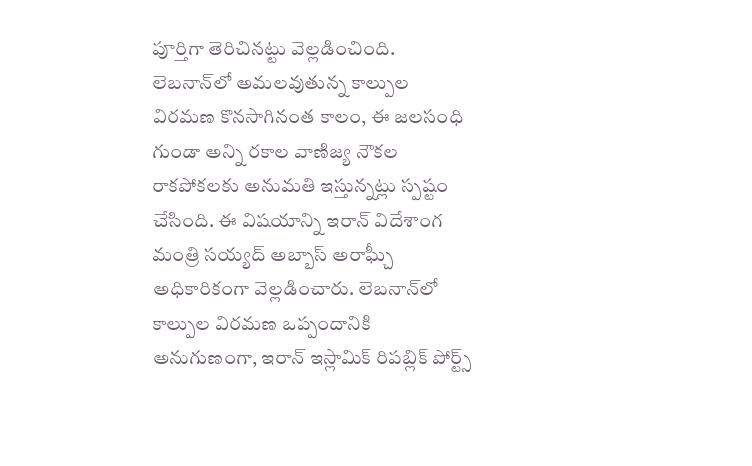పూర్తిగా తెరిచినట్టు వెల్లడించింది. లెబనాన్‌లో అమలవుతున్న కాల్పుల విరమణ కొనసాగినంత కాలం, ఈ జలసంధి గుండా అన్ని రకాల వాణిజ్య నౌకల రాకపోకలకు అనుమతి ఇస్తున్నట్లు స్పష్టం చేసింది. ఈ విషయాన్ని ఇరాన్ విదేశాంగ మంత్రి సయ్యద్ అబ్బాస్ అరాఘ్చీ అధికారికంగా వెల్లడించారు. లెబనాన్‌లో కాల్పుల విరమణ ఒప్పందానికి అనుగుణంగా, ఇరాన్ ఇస్లామిక్ రిపబ్లిక్ పోర్ట్స్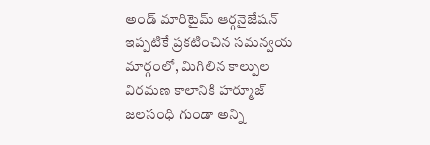అండ్ మారిటైమ్ ఆర్గనైజేషన్ ఇప్పటికే ప్రకటించిన సమన్వయ మార్గంలో, మిగిలిన కాల్పుల విరమణ కాలానికి హర్మూజ్ జలసంధి గుండా అన్ని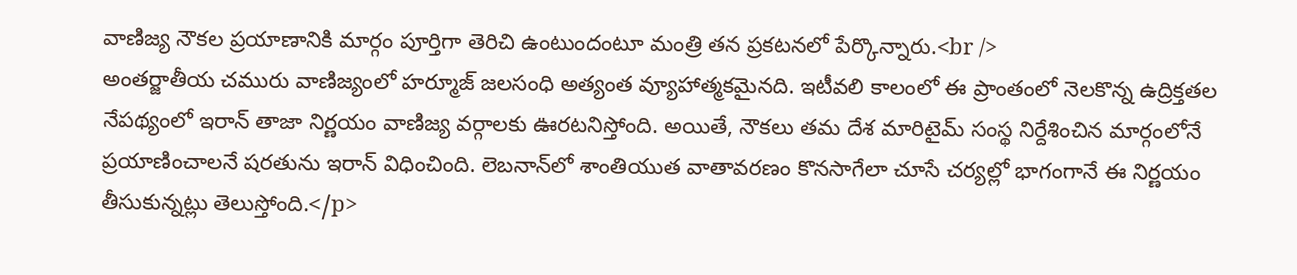వాణిజ్య నౌకల ప్రయాణానికి మార్గం పూర్తిగా తెరిచి ఉంటుందంటూ మంత్రి తన ప్రకటనలో పేర్కొన్నారు.<br />
అంతర్జాతీయ చమురు వాణిజ్యంలో హర్మూజ్ జలసంధి అత్యంత వ్యూహాత్మకమైనది. ఇటీవలి కాలంలో ఈ ప్రాంతంలో నెలకొన్న ఉద్రిక్తతల నేపథ్యంలో ఇరాన్ తాజా నిర్ణయం వాణిజ్య వర్గాలకు ఊరటనిస్తోంది. అయితే, నౌకలు తమ దేశ మారిటైమ్ సంస్థ నిర్దేశించిన మార్గంలోనే ప్రయాణించాలనే షరతును ఇరాన్ విధించింది. లెబనాన్‌లో శాంతియుత వాతావరణం కొనసాగేలా చూసే చర్యల్లో భాగంగానే ఈ నిర్ణయం తీసుకున్నట్లు తెలుస్తోంది.</p>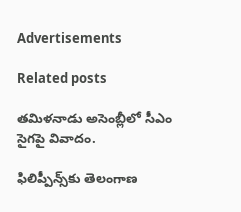Advertisements

Related posts

తమిళనాడు అసెంబ్లీలో సీఎం సైగపై వివాదం.

ఫిలిప్పీన్స్‌కు తెలంగాణ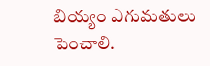బియ్యం ఎగుమతులు పెంచాలి.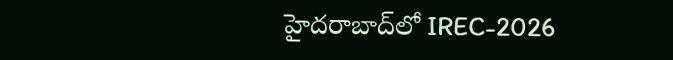హైదరాబాద్‌లో IREC-2026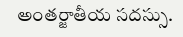అంతర్జాతీయ సదస్సు.